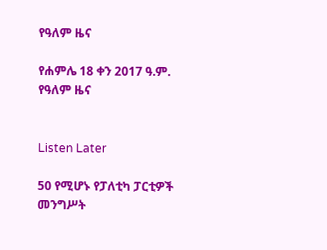የዓለም ዜና

የሐምሌ 18 ቀን 2017 ዓ.ም. የዓለም ዜና


Listen Later

50 የሚሆኑ የፓለቲካ ፓርቲዎች መንግሥት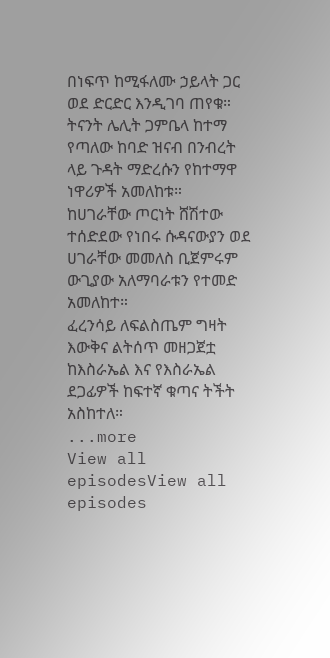በነፍጥ ከሚፋለሙ ኃይላት ጋር ወደ ድርድር እንዲገባ ጠየቁ።
ትናንት ሌሊት ጋምቤላ ከተማ የጣለው ከባድ ዝናብ በንብረት ላይ ጉዳት ማድረሱን የከተማዋ ነዋሪዎች አመለከቱ።
ከሀገራቸው ጦርነት ሸሽተው ተሰድደው የነበሩ ሱዳናውያን ወደ ሀገራቸው መመለስ ቢጀምሩም ውጊያው አለማባራቱን የተመድ አመለከተ።
ፈረንሳይ ለፍልስጤም ግዛት እውቅና ልትሰጥ መዘጋጀቷ ከእስራኤል እና የእስራኤል ደጋፊዎች ከፍተኛ ቁጣና ትችት አስከተለ።
...more
View all episodesView all episodes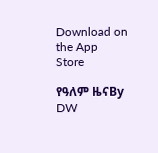Download on the App Store

የዓለም ዜናBy DW